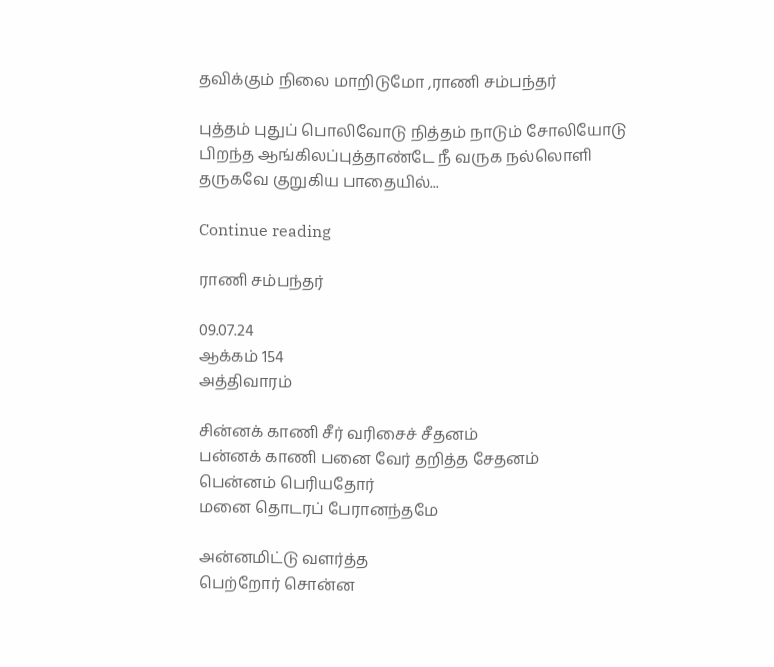தவிக்கும் நிலை மாறிடுமோ ,ராணி சம்பந்தர்

புத்தம் புதுப் பொலிவோடு நித்தம் நாடும் சோலியோடு பிறந்த ஆங்கிலப்புத்தாண்டே நீ வருக நல்லொளி தருகவே குறுகிய பாதையில்...

Continue reading

ராணி சம்பந்தர்

09.07.24
ஆக்கம் 154
அத்திவாரம்

சின்னக் காணி சீர் வரிசைச் சீதனம்
பன்னக் காணி பனை வேர் தறித்த சேதனம்
பென்னம் பெரியதோர்
மனை தொடரப் பேரானந்தமே

அன்னமிட்டு வளர்த்த
பெற்றோர் சொன்ன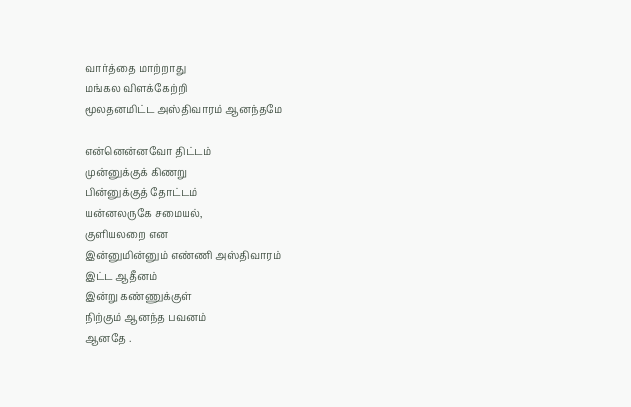வார்த்தை மாற்றாது
மங்கல விளக்கேற்றி
மூலதனமிட்ட அஸ்திவாரம் ஆனந்தமே

என்னென்னவோ திட்டம்
முன்னுக்குக் கிணறு
பின்னுக்குத் தோட்டம்
யன்னலருகே சமையல்,
குளியலறை என
இன்னுமின்னும் எண்ணி அஸ்திவாரம்
இட்ட ஆதீனம்
இன்று கண்ணுக்குள்
நிற்கும் ஆனந்த பவனம்
ஆனதே .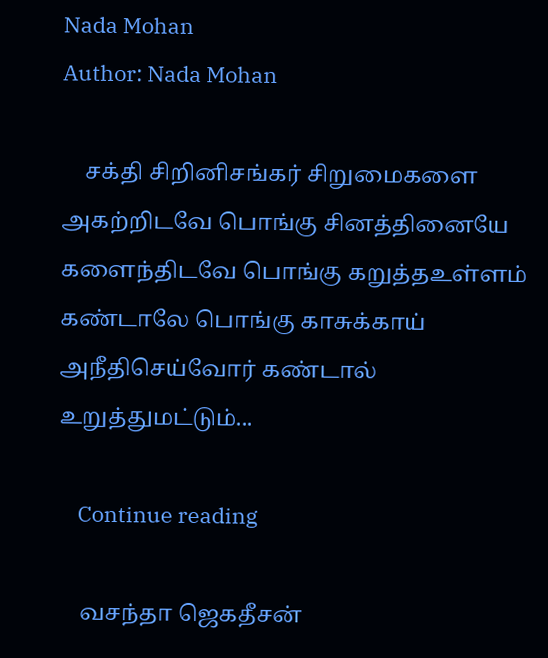Nada Mohan
Author: Nada Mohan

    சக்தி சிறினிசங்கர் சிறுமைகளை அகற்றிடவே பொங்கு சினத்தினையே களைந்திடவே பொங்கு கறுத்தஉள்ளம் கண்டாலே பொங்கு காசுக்காய் அநீதிசெய்வோர் கண்டால் உறுத்துமட்டும்...

    Continue reading

    வசந்தா ஜெகதீசன்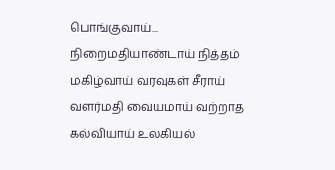பொங்குவாய்... நிறைமதியாண்டாய் நித்தம் மகிழ்வாய் வரவுகள் சீராய் வளர்மதி வையமாய் வற்றாத கல்வியாய் உலகியல்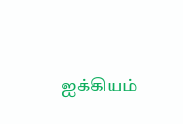ஐக்கியம்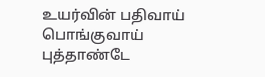உயர்வின் பதிவாய் பொங்குவாய் புத்தாண்டே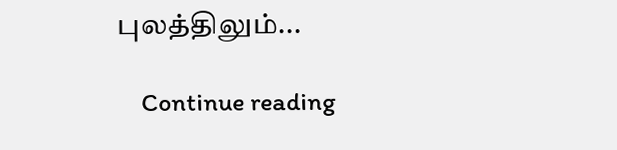புலத்திலும்...

    Continue reading